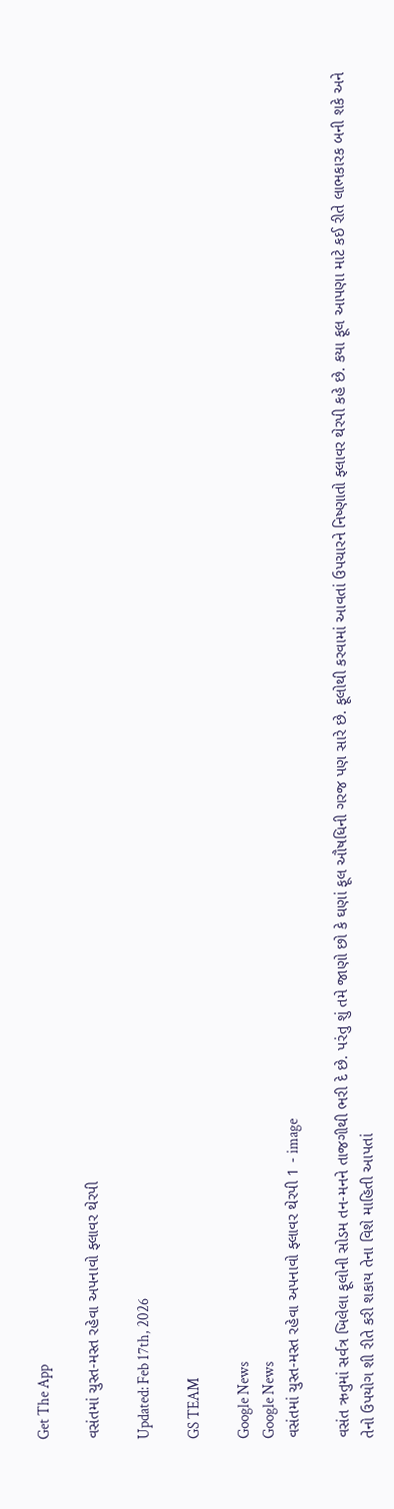Get The App

વસંતમાં ચુસ્ત-મસ્ત રહેવા અપનાવો ફ્લાવર થેરપી

Updated: Feb 17th, 2026

GS TEAM

Google News
Google News
વસંતમાં ચુસ્ત-મસ્ત રહેવા અપનાવો ફ્લાવર થેરપી 1 - image

વસંત ઋતુમાં સર્વત્ર ખિલેલા ફૂલોની સોડમ તન-મનને તાજગીથી ભરી દે છે. પરંતુ શું તમે જાણો છો કે ઘણાં ફૂલ ઔષધિની ગરજ પણ સારે છે. ફૂલોથી કરવામાં આવતાં ઉપચારને નિષ્ણાતો ફ્લાવર થેરપી કહે છે. કયા ફૂલ આપણા માટે કઈ રીતે લાભકારક બની શકે અને તેનો ઉપયોગ શી રીતે કરી શકાય તેના વિશે માહિતી આપતાં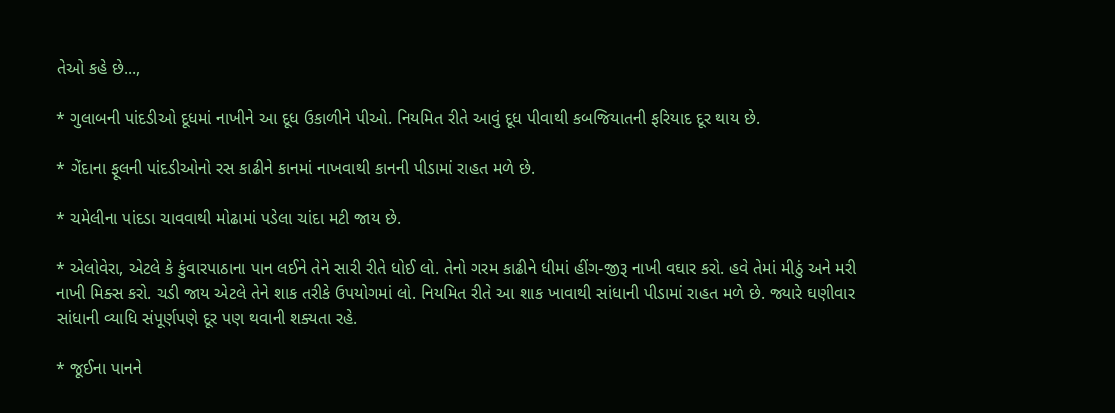તેઓ કહે છે...,

* ગુલાબની પાંદડીઓ દૂધમાં નાખીને આ દૂધ ઉકાળીને પીઓ. નિયમિત રીતે આવું દૂધ પીવાથી કબજિયાતની ફરિયાદ દૂર થાય છે.

* ગેંદાના ફૂલની પાંદડીઓનો રસ કાઢીને કાનમાં નાખવાથી કાનની પીડામાં રાહત મળે છે.

* ચમેલીના પાંદડા ચાવવાથી મોઢામાં પડેલા ચાંદા મટી જાય છે.

* એલોવેરા, એટલે કે કુંવારપાઠાના પાન લઈને તેને સારી રીતે ધોઈ લો. તેનો ગરમ કાઢીને ધીમાં હીંગ-જીરૂ નાખી વઘાર કરો. હવે તેમાં મીઠું અને મરી નાખી મિક્સ કરો. ચડી જાય એટલે તેને શાક તરીકે ઉપયોગમાં લો. નિયમિત રીતે આ શાક ખાવાથી સાંધાની પીડામાં રાહત મળે છે. જ્યારે ઘણીવાર સાંધાની વ્યાધિ સંપૂર્ણપણે દૂર પણ થવાની શક્યતા રહે.

* જૂઈના પાનને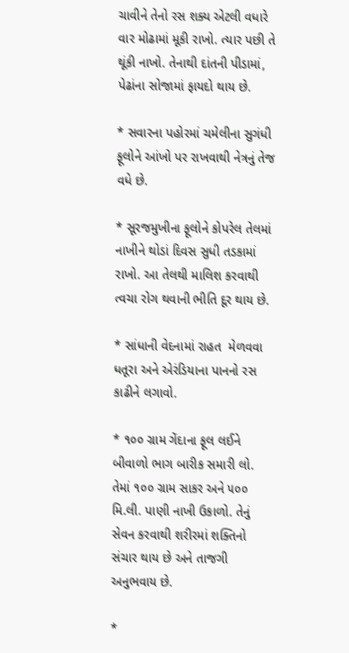ચાવીને તેનો રસ શક્ય એટલી વધારે વાર મોઢામાં મૂકી રાખો. ત્યાર પછી તે થૂંકી નાખો. તેનાથી દાંતની પીડામાં, પેઢાંના સોજામાં ફાયદો થાય છે.

* સવારના પહોરમાં ચમેલીના સુગંધી ફૂલોને આંખો પર રાખવાથી નેત્રનું તેજ વધે છે.

* સૂરજમુખીના ફૂલોને કોપરેલ તેલમાં નાખીને થોડાં દિવસ સુધી તડકામાં રાખો. આ તેલથી માલિશ કરવાથી ત્વચા રોગ થવાની ભીતિ દૂર થાય છે.

* સાંધાની વેદનામાં રાહત  મેળવવા ધતૂરા અને એરંડિયાના પાનનો રસ કાઢીને લગાવો.

* ૧૦૦ ગ્રામ ગેંદાના ફૂલ લઈને બીવાળો ભાગ બારીક સમારી લો. તેમાં ૧૦૦ ગ્રામ સાકર અને ૫૦૦ મિ.લી. પાણી નાખી ઉકાળો. તેનું સેવન કરવાથી શરીરમાં શક્તિનો સંચાર થાય છે અને તાજગી અનુભવાય છે.

*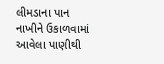લીમડાના પાન નાખીને ઉકાળવામાં આવેલા પાણીથી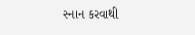સ્નાન કરવાથી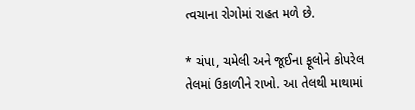ત્વચાના રોગોમાં રાહત મળે છે.

* ચંપા, ચમેલી અને જૂઈના ફૂલોને કોપરેલ તેલમાં ઉકાળીને રાખો. આ તેલથી માથામાં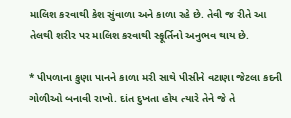માલિશ કરવાથી કેશ સુંવાળા અને કાળા રહે છે. તેવી જ રીતે આ તેલથી શરીર પર માલિશ કરવાથી સ્ફૂર્તિનો અનુભવ થાય છે.

* પીપળાના કુણા પાનને કાળા મરી સાથે પીસીને વટાણા જેટલા કદની ગોળીઓ બનાવી રાખો. દાંત દુખતા હોય ત્યારે તેને જે તે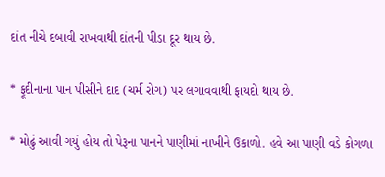દાંત નીચે દબાવી રાખવાથી દાંતની પીડા દૂર થાય છે.

* ફૂદીનાના પાન પીસીને દાદ (ચર્મ રોગ) પર લગાવવાથી ફાયદો થાય છે.

* મોઢું આવી ગયું હોય તો પેરૂના પાનને પાણીમાં નાખીને ઉકાળો. હવે આ પાણી વડે કોગળા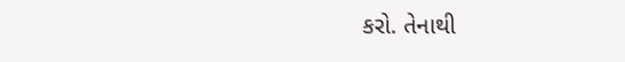કરો. તેનાથી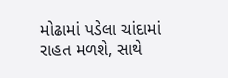મોઢામાં પડેલા ચાંદામાં રાહત મળશે, સાથે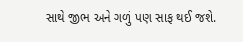સાથે જીભ અને ગળું પણ સાફ થઈ જશે.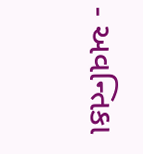- અવન્તિકા